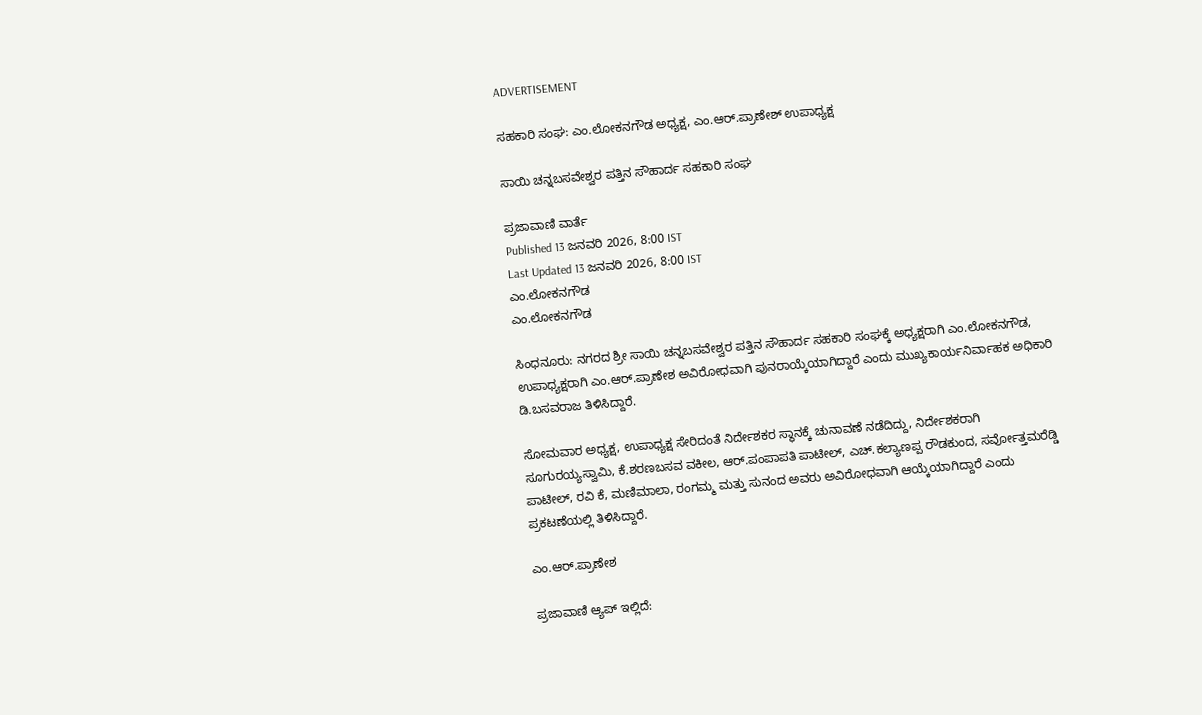ADVERTISEMENT

ಸಹಕಾರಿ ಸಂಘ: ಎಂ.ಲೋಕನಗೌಡ ಅಧ್ಯಕ್ಷ, ಎಂ.ಆರ್.ಪ್ರಾಣೇಶ್ ಉಪಾಧ್ಯಕ್ಷ

ಸಾಯಿ ಚನ್ನಬಸವೇಶ್ವರ ಪತ್ತಿನ ಸೌಹಾರ್ದ ಸಹಕಾರಿ ಸಂಘ

ಪ್ರಜಾವಾಣಿ ವಾರ್ತೆ
Published 13 ಜನವರಿ 2026, 8:00 IST
Last Updated 13 ಜನವರಿ 2026, 8:00 IST
ಎಂ.ಲೋಕನಗೌಡ
ಎಂ.ಲೋಕನಗೌಡ

ಸಿಂಧನೂರು: ನಗರದ ಶ್ರೀ ಸಾಯಿ ಚನ್ನಬಸವೇಶ್ವರ ಪತ್ತಿನ ಸೌಹಾರ್ದ ಸಹಕಾರಿ ಸಂಘಕ್ಕೆ ಅಧ್ಯಕ್ಷರಾಗಿ ಎಂ.ಲೋಕನಗೌಡ, ಉಪಾಧ್ಯಕ್ಷರಾಗಿ ಎಂ.ಆರ್.ಪ್ರಾಣೇಶ ಅವಿರೋಧವಾಗಿ ಪುನರಾಯ್ಕೆಯಾಗಿದ್ದಾರೆ ಎಂದು ಮುಖ್ಯಕಾರ್ಯನಿರ್ವಾಹಕ ಅಧಿಕಾರಿ ಡಿ.ಬಸವರಾಜ ತಿಳಿಸಿದ್ದಾರೆ.

ಸೋಮವಾರ ಅಧ್ಯಕ್ಷ, ಉಪಾಧ್ಯಕ್ಷ ಸೇರಿದಂತೆ ನಿರ್ದೇಶಕರ ಸ್ಥಾನಕ್ಕೆ ಚುನಾವಣೆ ನಡೆದಿದ್ದು, ನಿರ್ದೇಶಕರಾಗಿ ಸೂಗುರಯ್ಯಸ್ವಾಮಿ, ಕೆ.ಶರಣಬಸವ ವಕೀಲ, ಆರ್.ಪಂಪಾಪತಿ ಪಾಟೀಲ್, ಎಚ್.ಕಲ್ಯಾಣಪ್ಪ ರೌಡಕುಂದ, ಸರ್ವೋತ್ತಮರೆಡ್ಡಿ ಪಾಟೀಲ್, ರವಿ ಕೆ, ಮಣಿಮಾಲಾ, ರಂಗಮ್ಮ ಮತ್ತು ಸುನಂದ ಅವರು ಅವಿರೋಧವಾಗಿ ಆಯ್ಕೆಯಾಗಿದ್ದಾರೆ ಎಂದು ಪ್ರಕಟಣೆಯಲ್ಲಿ ತಿಳಿಸಿದ್ದಾರೆ.

ಎಂ.ಆರ್.ಪ್ರಾಣೇಶ

ಪ್ರಜಾವಾಣಿ ಆ್ಯಪ್ ಇಲ್ಲಿದೆ: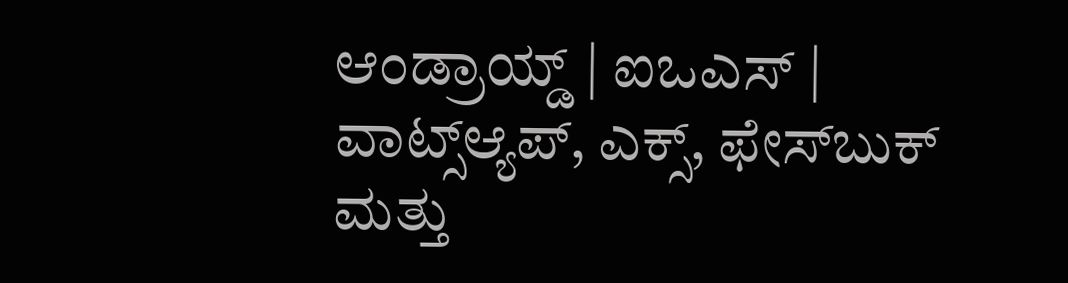ಆಂಡ್ರಾಯ್ಡ್ | ಐಒಎಸ್ | ವಾಟ್ಸ್ಆ್ಯಪ್, ಎಕ್ಸ್, ಫೇಸ್‌ಬುಕ್ ಮತ್ತು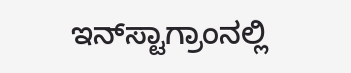ಇನ್‌ಸ್ಟಾಗ್ರಾಂನಲ್ಲಿ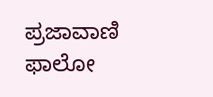ಪ್ರಜಾವಾಣಿ ಫಾಲೋ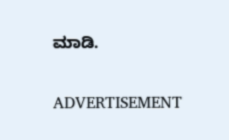ಮಾಡಿ.

ADVERTISEMENT